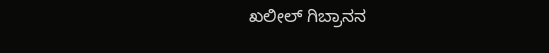ಖಲೀಲ್ ಗಿಬ್ರಾನನ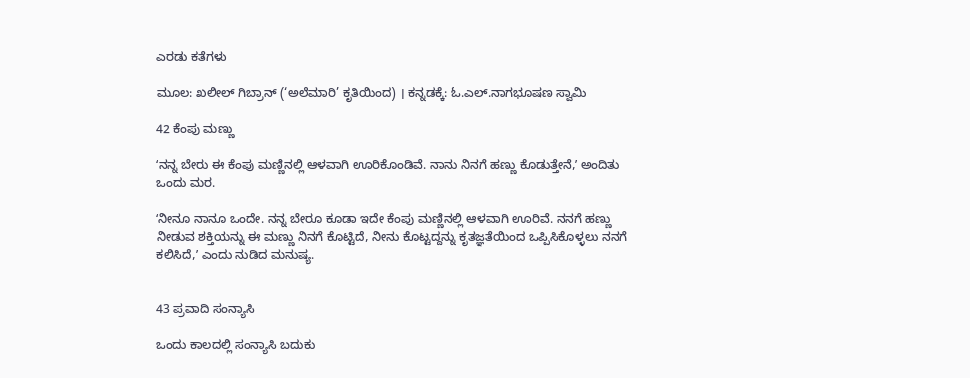ಎರಡು ಕತೆಗಳು

ಮೂಲ: ಖಲೀಲ್ ಗಿಬ್ರಾನ್ (‘ಅಲೆಮಾರಿ’ ಕೃತಿಯಿಂದ) । ಕನ್ನಡಕ್ಕೆ: ಓ.ಎಲ್.ನಾಗಭೂಷಣ ಸ್ವಾಮಿ

42 ಕೆಂಪು ಮಣ್ಣು

ʻನನ್ನ ಬೇರು ಈ ಕೆಂಪು ಮಣ್ಣಿನಲ್ಲಿ ಆಳವಾಗಿ ಊರಿಕೊಂಡಿವೆ. ನಾನು ನಿನಗೆ ಹಣ್ಣು ಕೊಡುತ್ತೇನೆ,ʼ ಅಂದಿತು ಒಂದು ಮರ.

ʻನೀನೂ ನಾನೂ ಒಂದೇ. ನನ್ನ ಬೇರೂ ಕೂಡಾ ಇದೇ ಕೆಂಪು ಮಣ್ಣಿನಲ್ಲಿ ಆಳವಾಗಿ ಊರಿವೆ. ನನಗೆ ಹಣ್ಣು ನೀಡುವ ಶಕ್ತಿಯನ್ನು ಈ ಮಣ್ಣು ನಿನಗೆ ಕೊಟ್ಟಿದೆ, ನೀನು ಕೊಟ್ಟದ್ದನ್ನು ಕೃತಜ್ಞತೆಯಿಂದ ಒಪ್ಪಿಸಿಕೊಳ್ಳಲು ನನಗೆ ಕಲಿಸಿದೆ,ʼ ಎಂದು ನುಡಿದ ಮನುಷ್ಯ.


43 ಪ್ರವಾದಿ ಸಂನ್ಯಾಸಿ

ಒಂದು ಕಾಲದಲ್ಲಿ ಸಂನ್ಯಾಸಿ ಬದುಕು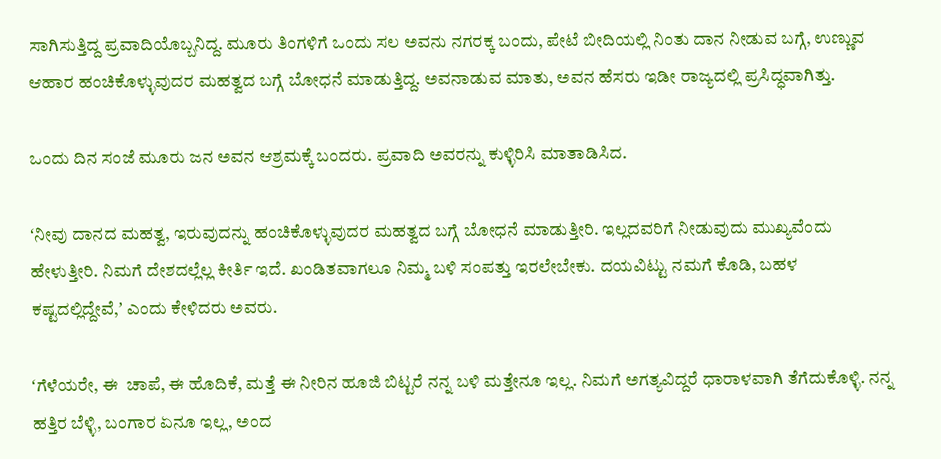ಸಾಗಿಸುತ್ತಿದ್ದ ಪ್ರವಾದಿಯೊಬ್ಬನಿದ್ದ. ಮೂರು ತಿಂಗಳಿಗೆ ಒಂದು ಸಲ ಅವನು ನಗರಕ್ಕ ಬಂದು, ಪೇಟೆ ಬೀದಿಯಲ್ಲಿ ನಿಂತು ದಾನ ನೀಡುವ ಬಗ್ಗೆ, ಉಣ್ಣುವ ಆಹಾರ ಹಂಚಿಕೊಳ್ಳುವುದರ ಮಹತ್ವದ ಬಗ್ಗೆ ಬೋಧನೆ ಮಾಡುತ್ತಿದ್ದ. ಅವನಾಡುವ ಮಾತು, ಅವನ ಹೆಸರು ಇಡೀ ರಾಜ್ಯದಲ್ಲಿ ಪ್ರಸಿದ್ಧವಾಗಿತ್ತು.

ಒಂದು ದಿನ ಸಂಜೆ ಮೂರು ಜನ ಅವನ ಆಶ್ರಮಕ್ಕೆ ಬಂದರು. ಪ್ರವಾದಿ ಅವರನ್ನು ಕುಳ್ಳಿರಿಸಿ ಮಾತಾಡಿಸಿದ.

ʻನೀವು ದಾನದ ಮಹತ್ವ, ಇರುವುದನ್ನು ಹಂಚಿಕೊಳ್ಳುವುದರ ಮಹತ್ವದ ಬಗ್ಗೆ ಬೋಧನೆ ಮಾಡುತ್ತೀರಿ. ಇಲ್ಲದವರಿಗೆ ನೀಡುವುದು ಮುಖ್ಯವೆಂದು ಹೇಳುತ್ತೀರಿ. ನಿಮಗೆ ದೇಶದಲ್ಲೆಲ್ಲ ಕೀರ್ತಿ ಇದೆ. ಖಂಡಿತವಾಗಲೂ ನಿಮ್ಮ ಬಳಿ ಸಂಪತ್ತು ಇರಲೇಬೇಕು. ದಯವಿಟ್ಟು ನಮಗೆ ಕೊಡಿ, ಬಹಳ ಕಷ್ಟದಲ್ಲಿದ್ದೇವೆ,ʼ ಎಂದು ಕೇಳಿದರು ಅವರು.

ʻಗೆಳೆಯರೇ, ಈ  ಚಾಪೆ, ಈ ಹೊದಿಕೆ, ಮತ್ತೆ ಈ ನೀರಿನ ಹೂಜಿ ಬಿಟ್ಟರೆ ನನ್ನ ಬಳಿ ಮತ್ತೇನೂ ಇಲ್ಲ. ನಿಮಗೆ ಅಗತ್ಯವಿದ್ದರೆ ಧಾರಾಳವಾಗಿ ತೆಗೆದುಕೊಳ್ಳಿ. ನನ್ನ ಹತ್ತಿರ ಬೆಳ್ಳಿ, ಬಂಗಾರ ಏನೂ ಇಲ್ಲ, ಅಂದ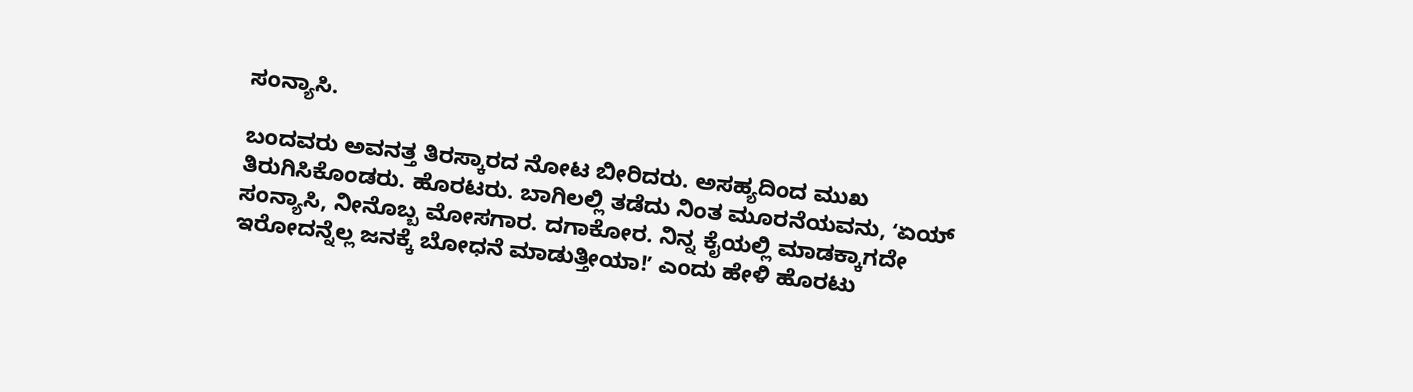ಸಂನ್ಯಾಸಿ.

ಬಂದವರು ಅವನತ್ತ ತಿರಸ್ಕಾರದ ನೋಟ ಬೀರಿದರು. ಅಸಹ್ಯದಿಂದ ಮುಖ ತಿರುಗಿಸಿಕೊಂಡರು. ಹೊರಟರು. ಬಾಗಿಲಲ್ಲಿ ತಡೆದು ನಿಂತ ಮೂರನೆಯವನು, ʻಏಯ್‌ ಸಂನ್ಯಾಸಿ, ನೀನೊಬ್ಬ ಮೋಸಗಾರ. ದಗಾಕೋರ. ನಿನ್ನ ಕೈಯಲ್ಲಿ ಮಾಡಕ್ಕಾಗದೇ ಇರೋದನ್ನೆಲ್ಲ ಜನಕ್ಕೆ ಬೋಧನೆ ಮಾಡುತ್ತೀಯಾ!ʼ ಎಂದು ಹೇಳಿ ಹೊರಟು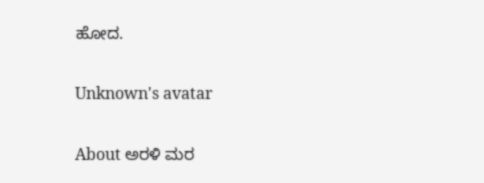ಹೋದ.

Unknown's avatar

About ಅರಳಿ ಮರ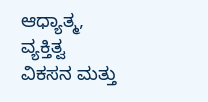ಆಧ್ಯಾತ್ಮ, ವ್ಯಕ್ತಿತ್ವ ವಿಕಸನ ಮತ್ತು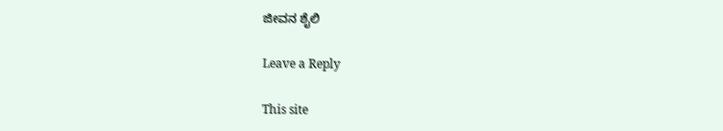ಜೀವನ ಶೈಲಿ

Leave a Reply

This site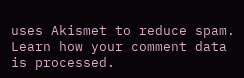uses Akismet to reduce spam. Learn how your comment data is processed.